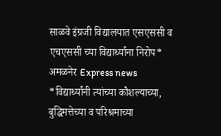साळवे इंग्रजी विद्यालयात एसएससी व एचएससी च्या विद्यार्थ्यांना निरोप*
अमळनेर Express news
*विद्यार्थ्यांनी त्यांच्या कौशल्याच्या, बुद्धिमत्तेच्या व परिश्रमाच्या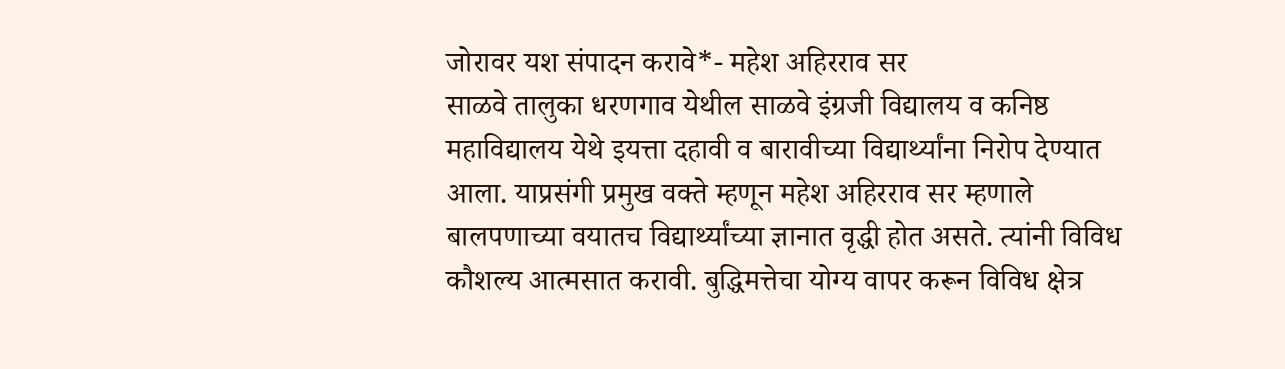जोरावर यश संपादन करावे*- महेश अहिरराव सर
साळवे तालुका धरणगाव येथील साळवे इंग्रजी विद्यालय व कनिष्ठ महाविद्यालय येथे इयत्ता दहावी व बारावीच्या विद्यार्थ्यांना निरोप देण्यात आला. याप्रसंगी प्रमुख वक्ते म्हणून महेश अहिरराव सर म्हणाले बालपणाच्या वयातच विद्यार्थ्यांच्या ज्ञानात वृद्धी होत असते. त्यांनी विविध कौशल्य आत्मसात करावी. बुद्धिमत्तेचा योग्य वापर करून विविध क्षेत्र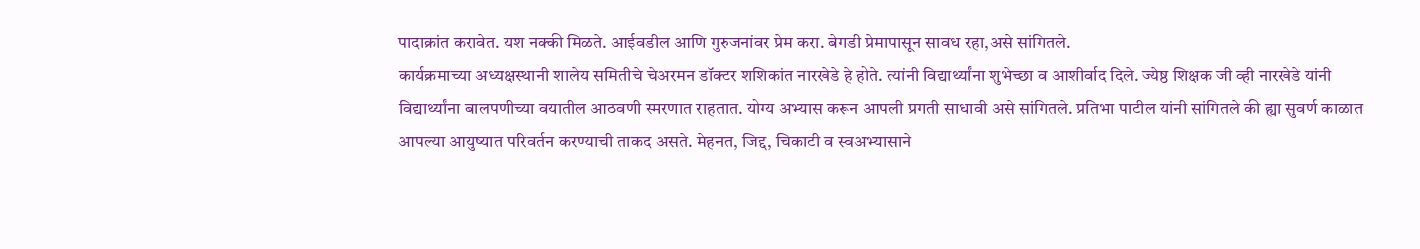पादाक्रांत करावेत. यश नक्की मिळते. आईवडील आणि गुरुजनांवर प्रेम करा. बेगडी प्रेमापासून सावध रहा,असे सांगितले.
कार्यक्रमाच्या अध्यक्षस्थानी शालेय समितीचे चेअरमन डॉक्टर शशिकांत नारखेडे हे होते. त्यांनी विद्यार्थ्यांना शुभेच्छा व आशीर्वाद दिले. ज्येष्ठ शिक्षक जी व्ही नारखेडे यांनी विद्यार्थ्यांना बालपणीच्या वयातील आठवणी स्मरणात राहतात. योग्य अभ्यास करून आपली प्रगती साधावी असे सांगितले. प्रतिभा पाटील यांनी सांगितले की ह्या सुवर्ण काळात आपल्या आयुष्यात परिवर्तन करण्याची ताकद असते. मेहनत, जिद्द, चिकाटी व स्वअभ्यासाने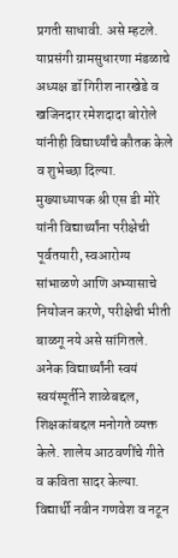प्रगती साधावी. असे म्हटले.
याप्रसंगी ग्रामसुधारणा मंडळाचे अध्यक्ष डॉ गिरीश नारखेडे व खजिनदार रमेशदादा बोरोले यांनीही विद्यार्थ्यांचे कौतक केले व शुभेच्छा दिल्या. मुख्याध्यापक श्री एस डी मोरे यांनी विद्यार्थ्यांना परीक्षेची पूर्वतयारी, स्वआरोग्य सांभाळणे आणि अभ्यासाचे नियोजन करणे, परीक्षेची भीती बाळगू नये असे सांगितले. अनेक विद्यार्थ्यांनी स्वयं स्वयंस्पूर्तीने शाळेबद्दल, शिक्षकांबद्दल मनोगते व्यक्त केले. शालेय आठवणींचे गीते व कविता सादर केल्या. विद्यार्थी नवीन गणवेश व नटून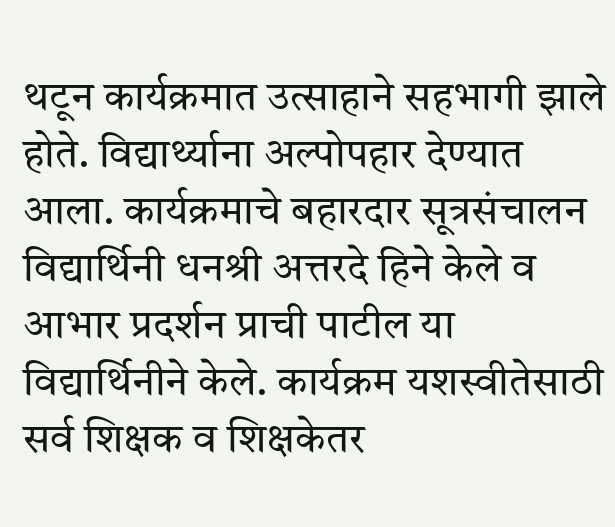थटून कार्यक्रमात उत्साहाने सहभागी झाले होते. विद्यार्थ्याना अल्पोपहार देण्यात आला. कार्यक्रमाचे बहारदार सूत्रसंचालन विद्यार्थिनी धनश्री अत्तरदे हिने केले व आभार प्रदर्शन प्राची पाटील या विद्यार्थिनीने केले. कार्यक्रम यशस्वीतेसाठी सर्व शिक्षक व शिक्षकेतर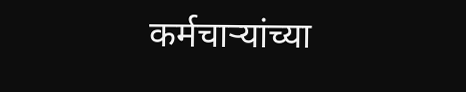कर्मचाऱ्यांच्या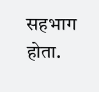सहभाग होता.